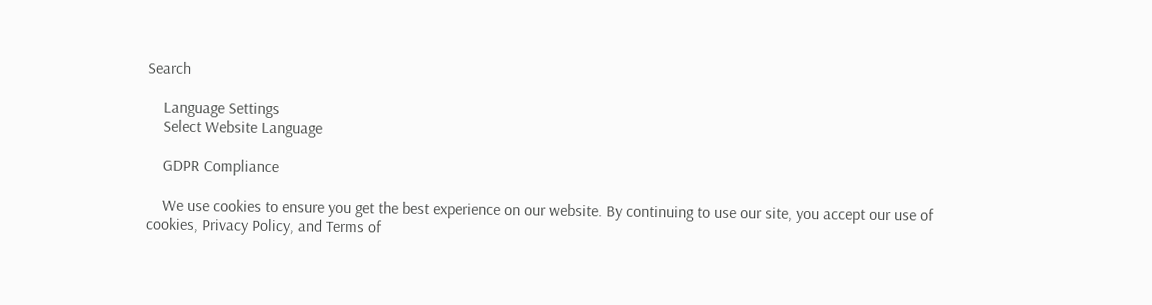Search

    Language Settings
    Select Website Language

    GDPR Compliance

    We use cookies to ensure you get the best experience on our website. By continuing to use our site, you accept our use of cookies, Privacy Policy, and Terms of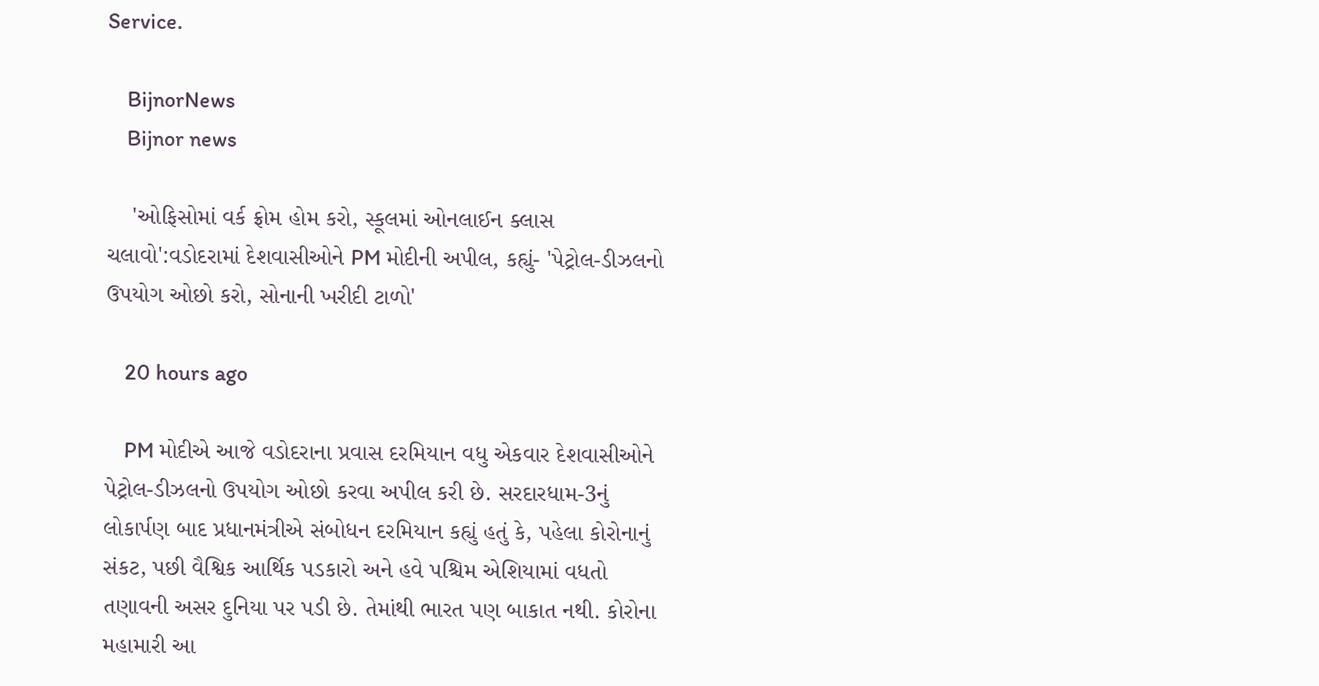Service.

    BijnorNews
    Bijnor news

    'ઓફિસોમાં વર્ક ફ્રોમ હોમ કરો, સ્કૂલમાં ઓનલાઈન ક્લાસ ચલાવો':વડોદરામાં દેશવાસીઓને PM મોદીની અપીલ, કહ્યું- 'પેટ્રોલ-ડીઝલનો ઉપયોગ ઓછો કરો, સોનાની ખરીદી ટાળો'

    20 hours ago

    PM મોદીએ આજે વડોદરાના પ્રવાસ દરમિયાન વધુ એકવાર દેશવાસીઓને પેટ્રોલ-ડીઝલનો ઉપયોગ ઓછો કરવા અપીલ કરી છે. સરદારધામ-3નું લોકાર્પણ બાદ પ્રધાનમંત્રીએ સંબોધન દરમિયાન કહ્યું હતું કે, પહેલા કોરોનાનું સંકટ, પછી વૈશ્વિક આર્થિક પડકારો અને હવે પશ્ચિમ એશિયામાં વધતો તણાવની અસર દુનિયા પર પડી છે. તેમાંથી ભારત પણ બાકાત નથી. કોરોના મહામારી આ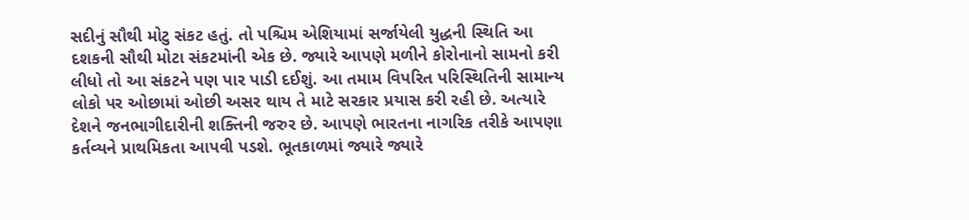સદીનું સૌથી મોટુ સંકટ હતું. તો પશ્ચિમ એશિયામાં સર્જાયેલી યુદ્ધની સ્થિતિ આ દશકની સૌથી મોટા સંકટમાંની એક છે. જ્યારે આપણે મળીને કોરોનાનો સામનો કરી લીધો તો આ સંકટને પણ પાર પાડી દઈશું. આ તમામ વિપરિત પરિસ્થિતિની સામાન્ય લોકો પર ઓછામાં ઓછી અસર થાય તે માટે સરકાર પ્રયાસ કરી રહી છે. અત્યારે દેશને જનભાગીદારીની શક્તિની જરુર છે. આપણે ભારતના નાગરિક તરીકે આપણા કર્તવ્યને પ્રાથમિકતા આપવી પડશે. ભૂતકાળમાં જ્યારે જ્યારે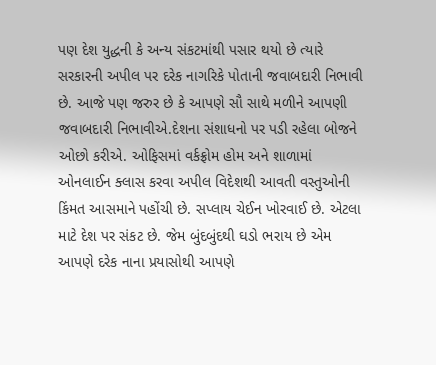પણ દેશ યુદ્ધની કે અન્ય સંકટમાંથી પસાર થયો છે ત્યારે સરકારની અપીલ પર દરેક નાગરિકે પોતાની જવાબદારી નિભાવી છે. આજે પણ જરુર છે કે આપણે સૌ સાથે મળીને આપણી જવાબદારી નિભાવીએ.દેશના સંશાધનો પર પડી રહેલા બોજને ઓછો કરીએ. ઓફિસમાં વર્કફ્રોમ હોમ અને શાળામાં ઓનલાઈન ક્લાસ કરવા અપીલ વિદેશથી આવતી વસ્તુઓની કિંમત આસમાને પહોંચી છે. સપ્લાય ચેઈન ખોરવાઈ છે. એટલા માટે દેશ પર સંકટ છે. જેમ બુંદબુંદથી ઘડો ભરાય છે એમ આપણે દરેક નાના પ્રયાસોથી આપણે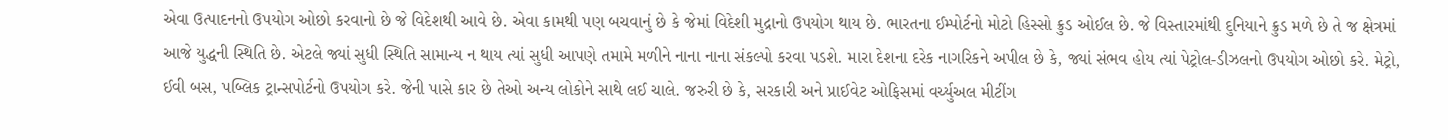એવા ઉત્પાદનનો ઉપયોગ ઓછો કરવાનો છે જે વિદેશથી આવે છે. એવા કામથી પણ બચવાનું છે કે જેમાં વિદેશી મુદ્રાનો ઉપયોગ થાય છે. ભારતના ઈમ્પોર્ટનો મોટો હિસ્સો ક્રુડ ઓઈલ છે. જે વિસ્તારમાંથી દુનિયાને ક્રુડ મળે છે તે જ ક્ષેત્રમાં આજે યુદ્ધની સ્થિતિ છે. એટલે જ્યાં સુધી સ્થિતિ સામાન્ય ન થાય ત્યાં સુધી આપણે તમામે મળીને નાના નાના સંકલ્પો કરવા પડશે. મારા દેશના દરેક નાગરિકને અપીલ છે કે, જ્યાં સંભવ હોય ત્યાં પેટ્રોલ-ડીઝલનો ઉપયોગ ઓછો કરે. મેટ્રો, ઈવી બસ, પબ્લિક ટ્રાન્સપોર્ટનો ઉપયોગ કરે. જેની પાસે કાર છે તેઓ અન્ય લોકોને સાથે લઈ ચાલે. જરુરી છે કે, સરકારી અને પ્રાઈવેટ ઓફિસમાં વર્ચ્યુઅલ મીટીંગ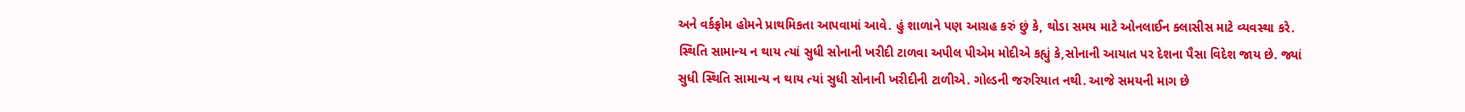અને વર્કફ્રોમ હોમને પ્રાથમિકતા આપવામાં આવે. હું શાળાને પણ આગ્રહ કરું છું કે, થોડા સમય માટે ઓનલાઈન ક્લાસીસ માટે વ્યવસ્થા કરે. સ્થિતિ સામાન્ય ન થાય ત્યાં સુધી સોનાની ખરીદી ટાળવા અપીલ પીએમ મોદીએ કહ્યું કે,સોનાની આયાત પર દેશના પૈસા વિદેશ જાય છે. જ્યાં સુધી સ્થિતિ સામાન્ય ન થાય ત્યાં સુધી સોનાની ખરીદીની ટાળીએ. ગોલ્ડની જરુરિયાત નથી. આજે સમયની માગ છે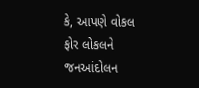કે, આપણે વોકલ ફોર લોકલને જનઆંદોલન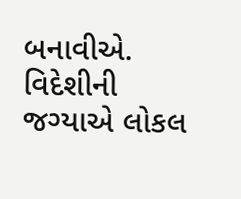બનાવીએ. વિદેશીની જગ્યાએ લોકલ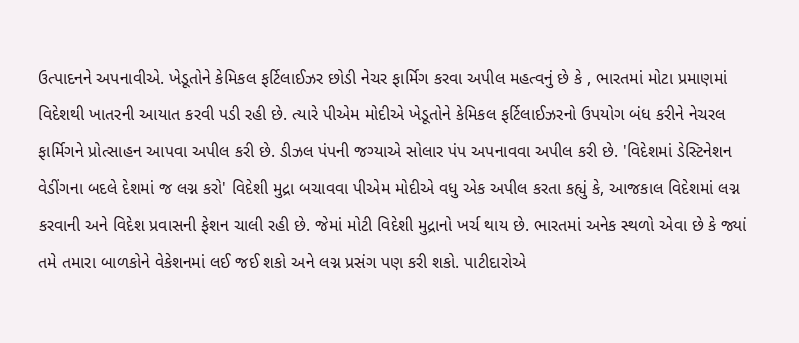ઉત્પાદનને અપનાવીએ. ખેડૂતોને કેમિકલ ફર્ટિલાઈઝર છોડી નેચર ફાર્મિગ કરવા અપીલ મહત્વનું છે કે , ભારતમાં મોટા પ્રમાણમાં વિદેશથી ખાતરની આયાત કરવી પડી રહી છે. ત્યારે પીએમ મોદીએ ખેડૂતોને કેમિકલ ફર્ટિલાઈઝરનો ઉપયોગ બંધ કરીને નેચરલ ફાર્મિગને પ્રોત્સાહન આપવા અપીલ કરી છે. ડીઝલ પંપની જગ્યાએ સોલાર પંપ અપનાવવા અપીલ કરી છે. 'વિદેશમાં ડેસ્ટિનેશન વેડીંગના બદલે દેશમાં જ લગ્ન કરો' વિદેશી મુદ્રા બચાવવા પીએમ મોદીએ વધુ એક અપીલ કરતા કહ્યું કે, આજકાલ વિદેશમાં લગ્ન કરવાની અને વિદેશ પ્રવાસની ફેશન ચાલી રહી છે. જેમાં મોટી વિદેશી મુદ્રાનો ખર્ચ થાય છે. ભારતમાં અનેક સ્થળો એવા છે કે જ્યાં તમે તમારા બાળકોને વેકેશનમાં લઈ જઈ શકો અને લગ્ન પ્રસંગ પણ કરી શકો. પાટીદારોએ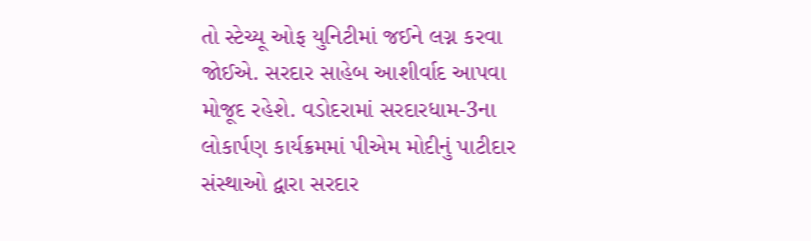તો સ્ટેચ્યૂ ઓફ યુનિટીમાં જઈને લગ્ન કરવા જોઈએ. સરદાર સાહેબ આશીર્વાદ આપવા મોજૂદ રહેશે. વડોદરામાં સરદારધામ-3ના લોકાર્પણ કાર્યક્રમમાં પીએમ મોદીનું પાટીદાર સંસ્થાઓ દ્વારા સરદાર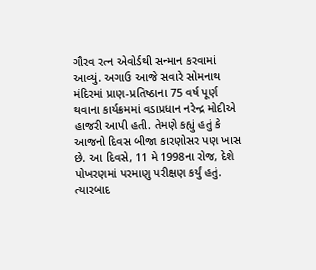ગૌરવ રત્ન એવોર્ડથી સન્માન કરવામાં આવ્યું. અગાઉ આજે સવારે સોમનાથ મંદિરમાં પ્રાણ-પ્રતિષ્ઠાના 75 વર્ષ પૂર્ણ થવાના કાર્યક્રમમાં વડાપ્રધાન નરેન્દ્ર મોદીએ હાજરી આપી હતી. તેમણે કહ્યું હતું કે આજનો દિવસ બીજા કારણોસર પણ ખાસ છે. આ દિવસે, 11 મે 1998ના રોજ, દેશે પોખરણમાં પરમાણુ પરીક્ષણ કર્યું હતું. ત્યારબાદ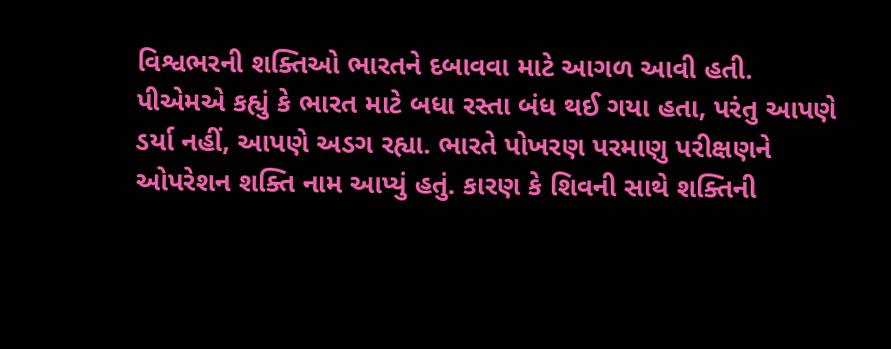વિશ્વભરની શક્તિઓ ભારતને દબાવવા માટે આગળ આવી હતી. પીએમએ કહ્યું કે ભારત માટે બધા રસ્તા બંધ થઈ ગયા હતા, પરંતુ આપણે ડર્યા નહીં, આપણે અડગ રહ્યા. ભારતે પોખરણ પરમાણુ પરીક્ષણને ઓપરેશન શક્તિ નામ આપ્યું હતું. કારણ કે શિવની સાથે શક્તિની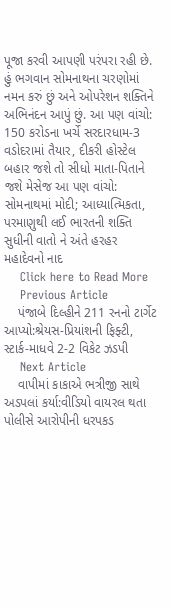પૂજા કરવી આપણી પરંપરા રહી છે. હું ભગવાન સોમનાથના ચરણોમાં નમન કરું છું અને ઓપરેશન શક્તિને અભિનંદન આપું છું. આ પણ વાંચો: 150 કરોડના ખર્ચે સરદારધામ-3 વડોદરામાં તૈયાર, દીકરી હોસ્ટેલ બહાર જશે તો સીધો માતા-પિતાને જશે મેસેજ આ પણ વાંચો: સોમનાથમાં મોદી; આધ્યાત્મિકતા, પરમાણુથી લઈ ભારતની શક્તિ સુધીની વાતો ને અંતે હરહર મહાદેવનો નાદ
    Click here to Read More
    Previous Article
    પંજાબે દિલ્હીને 211 રનનો ટાર્ગેટ આપ્યો:શ્રેયસ-પ્રિયાંશની ફિફ્ટી, સ્ટાર્ક-માધવે 2-2 વિકેટ ઝડપી
    Next Article
    વાપીમાં કાકાએ ભત્રીજી સાથે અડપલાં કર્યા:વીડિયો વાયરલ થતા પોલીસે આરોપીની ધરપકડ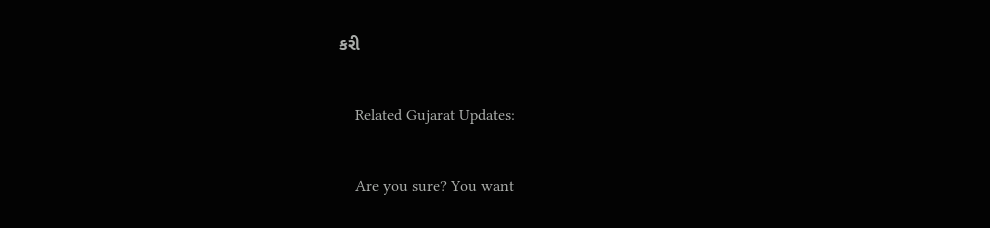કરી

    Related Gujarat Updates:

    Are you sure? You want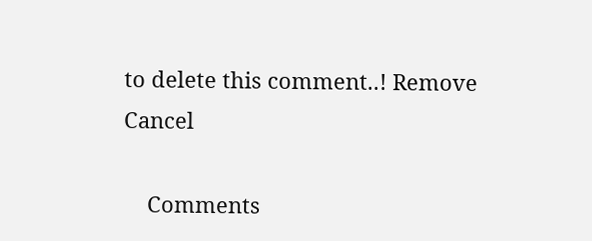to delete this comment..! Remove Cancel

    Comments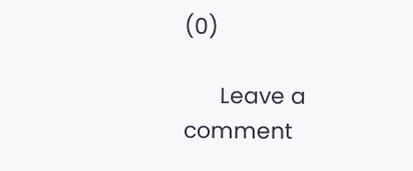(0)

      Leave a comment